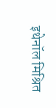इथेनॉल मिश्रित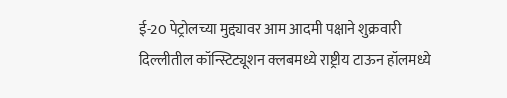ई-20 पेट्रोलच्या मुद्द्यावर आम आदमी पक्षाने शुक्रवारी दिल्लीतील कॉन्स्टिट्यूशन क्लबमध्ये राष्ट्रीय टाऊन हॉलमध्ये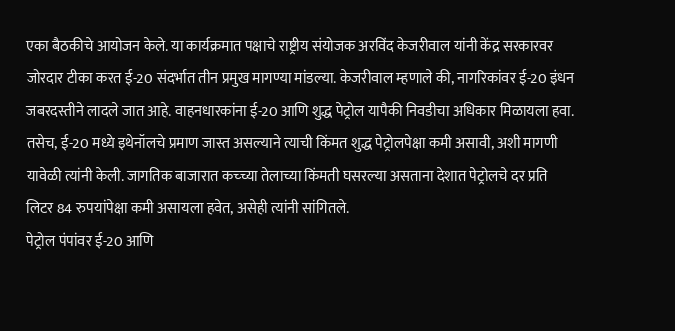एका बैठकीचे आयोजन केले. या कार्यक्रमात पक्षाचे राष्ट्रीय संयोजक अरविंद केजरीवाल यांनी केंद्र सरकारवर जोरदार टीका करत ई-20 संदर्भात तीन प्रमुख मागण्या मांडल्या. केजरीवाल म्हणाले की, नागरिकांवर ई-20 इंधन जबरदस्तीने लादले जात आहे. वाहनधारकांना ई-20 आणि शुद्ध पेट्रोल यापैकी निवडीचा अधिकार मिळायला हवा. तसेच, ई-20 मध्ये इथेनॉलचे प्रमाण जास्त असल्याने त्याची किंमत शुद्ध पेट्रोलपेक्षा कमी असावी, अशी मागणी यावेळी त्यांनी केली. जागतिक बाजारात कच्च्या तेलाच्या किंमती घसरल्या असताना देशात पेट्रोलचे दर प्रति लिटर 84 रुपयांपेक्षा कमी असायला हवेत, असेही त्यांनी सांगितले.
पेट्रोल पंपांवर ई-20 आणि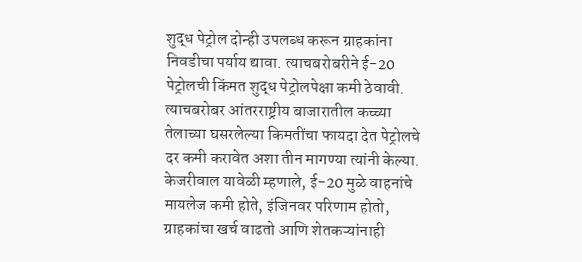शुद्ध पेट्रोल दोन्ही उपलब्ध करून ग्राहकांना निवडीचा पर्याय द्यावा. त्याचबरोबरीने ई-20 पेट्रोलची किंमत शुद्ध पेट्रोलपेक्षा कमी ठेवावी. त्याचबरोबर आंतरराष्ट्रीय बाजारातील कच्च्या तेलाच्या घसरलेल्या किमतींचा फायदा देत पेट्रोलचे दर कमी करावेत अशा तीन मागण्या त्यांनी केल्या. केजरीवाल यावेळी म्हणाले, ई-20 मुळे वाहनांचे मायलेज कमी होते, इंजिनवर परिणाम होतो, ग्राहकांचा खर्च वाढतो आणि शेतकऱ्यांनाही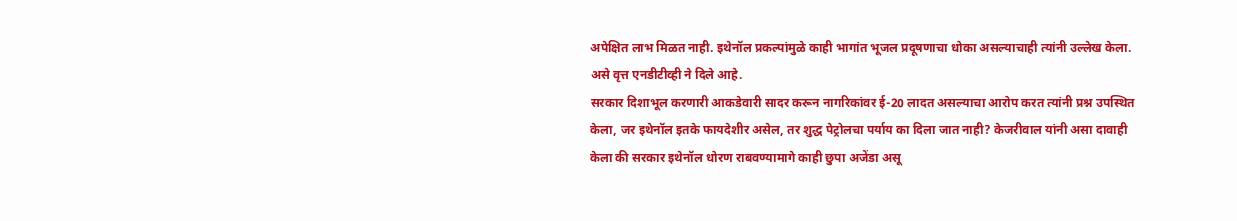अपेक्षित लाभ मिळत नाही. इथेनॉल प्रकल्पांमुळे काही भागांत भूजल प्रदूषणाचा धोका असल्याचाही त्यांनी उल्लेख केला. असे वृत्त एनडीटीव्ही ने दिले आहे.
सरकार दिशाभूल करणारी आकडेवारी सादर करून नागरिकांवर ई-20 लादत असल्याचा आरोप करत त्यांनी प्रश्न उपस्थित केला, जर इथेनॉल इतके फायदेशीर असेल, तर शुद्ध पेट्रोलचा पर्याय का दिला जात नाही? केजरीवाल यांनी असा दावाही केला की सरकार इथेनॉल धोरण राबवण्यामागे काही छुपा अजेंडा असू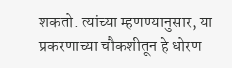शकतो. त्यांच्या म्हणण्यानुसार, या प्रकरणाच्या चौकशीतून हे धोरण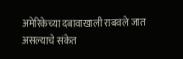अमेरिकेच्या दबावाखाली राबवले जात असल्याचे संकेत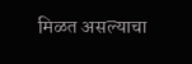मिळत असल्याचा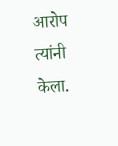आरोप त्यांनी केला.